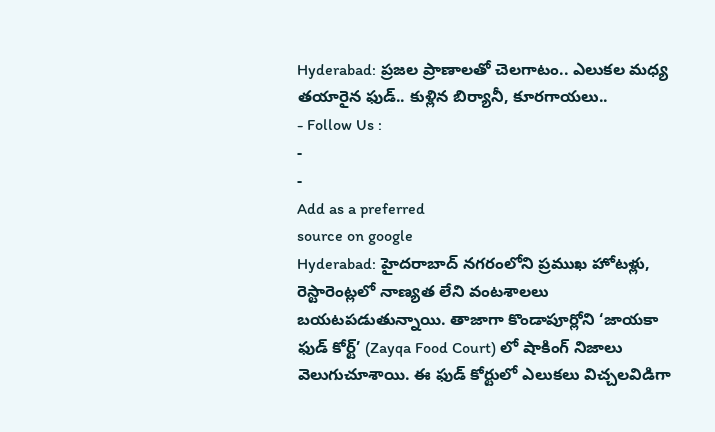Hyderabad: ప్రజల ప్రాణాలతో చెలగాటం.. ఎలుకల మధ్య తయారైన ఫుడ్.. కుళ్లిన బిర్యానీ, కూరగాయలు..
- Follow Us :
-
-
Add as a preferred
source on google
Hyderabad: హైదరాబాద్ నగరంలోని ప్రముఖ హోటళ్లు, రెస్టారెంట్లలో నాణ్యత లేని వంటశాలలు బయటపడుతున్నాయి. తాజాగా కొండాపూర్లోని ‘జాయకా ఫుడ్ కోర్ట్’ (Zayqa Food Court) లో షాకింగ్ నిజాలు వెలుగుచూశాయి. ఈ ఫుడ్ కోర్టులో ఎలుకలు విచ్చలవిడిగా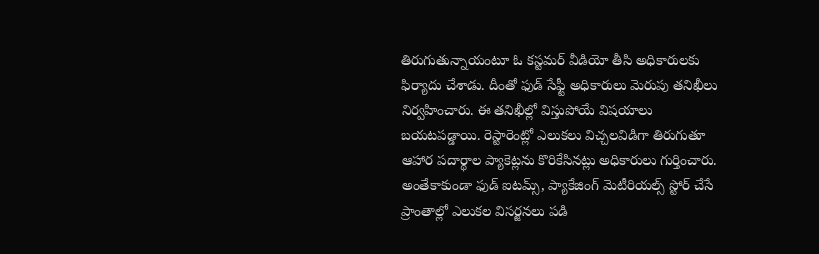తిరుగుతున్నాయంటూ ఓ కస్టమర్ వీడియో తీసి అధికారులకు ఫిర్యాదు చేశాడు. దీంతో ఫుడ్ సేఫ్టీ అధికారులు మెరుపు తనిఖీలు నిర్వహించారు. ఈ తనిఖీల్లో విస్తుపోయే విషయాలు బయటపడ్డాయి. రెస్టారెంట్లో ఎలుకలు విచ్చలవిడిగా తిరుగుతూ ఆహార పదార్థాల ప్యాకెట్లను కొరికేసినట్లు అధికారులు గుర్తించారు. అంతేకాకుండా ఫుడ్ ఐటమ్స్, ప్యాకేజింగ్ మెటీరియల్స్ స్టోర్ చేసే ప్రాంతాల్లో ఎలుకల విసర్జనలు పడి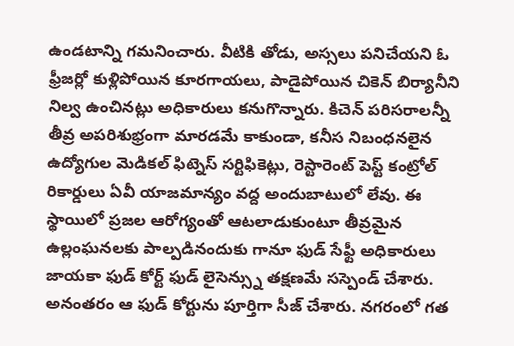ఉండటాన్ని గమనించారు. వీటికి తోడు, అస్సలు పనిచేయని ఓ ఫ్రీజర్లో కుళ్లిపోయిన కూరగాయలు, పాడైపోయిన చికెన్ బిర్యానీని నిల్వ ఉంచినట్లు అధికారులు కనుగొన్నారు. కిచెన్ పరిసరాలన్నీ తీవ్ర అపరిశుభ్రంగా మారడమే కాకుండా, కనీస నిబంధనలైన ఉద్యోగుల మెడికల్ ఫిట్నెస్ సర్టిఫికెట్లు, రెస్టారెంట్ పెస్ట్ కంట్రోల్ రికార్డులు ఏవీ యాజమాన్యం వద్ద అందుబాటులో లేవు. ఈ స్థాయిలో ప్రజల ఆరోగ్యంతో ఆటలాడుకుంటూ తీవ్రమైన ఉల్లంఘనలకు పాల్పడినందుకు గానూ ఫుడ్ సేఫ్టీ అధికారులు జాయకా ఫుడ్ కోర్ట్ ఫుడ్ లైసెన్స్ను తక్షణమే సస్పెండ్ చేశారు. అనంతరం ఆ ఫుడ్ కోర్టును పూర్తిగా సీజ్ చేశారు. నగరంలో గత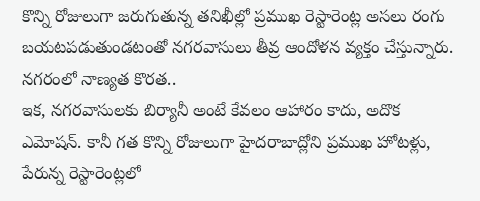కొన్ని రోజులుగా జరుగుతున్న తనిఖీల్లో ప్రముఖ రెస్టారెంట్ల అసలు రంగు బయటపడుతుండటంతో నగరవాసులు తీవ్ర ఆందోళన వ్యక్తం చేస్తున్నారు.
నగరంలో నాణ్యత కొరత..
ఇక, నగరవాసులకు బిర్యానీ అంటే కేవలం ఆహారం కాదు, అదొక ఎమోషన్. కానీ గత కొన్ని రోజులుగా హైదరాబాద్లోని ప్రముఖ హోటళ్లు, పేరున్న రెస్టారెంట్లలో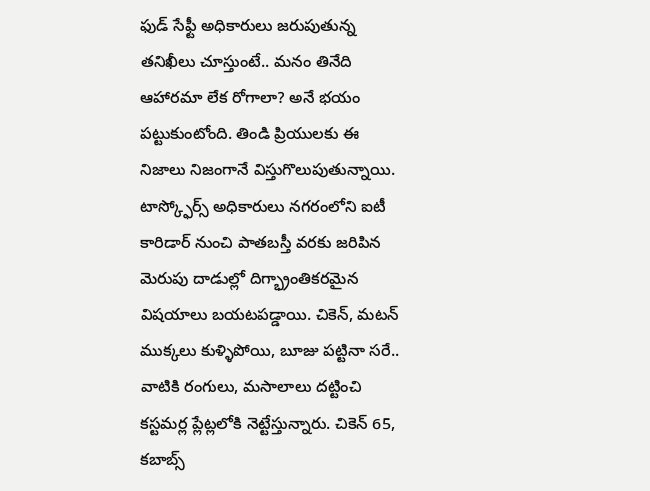ఫుడ్ సేఫ్టీ అధికారులు జరుపుతున్న తనిఖీలు చూస్తుంటే.. మనం తినేది ఆహారమా లేక రోగాలా? అనే భయం పట్టుకుంటోంది. తిండి ప్రియులకు ఈ నిజాలు నిజంగానే విస్తుగొలుపుతున్నాయి. టాస్క్ఫోర్స్ అధికారులు నగరంలోని ఐటీ కారిడార్ నుంచి పాతబస్తీ వరకు జరిపిన మెరుపు దాడుల్లో దిగ్భ్రాంతికరమైన విషయాలు బయటపడ్డాయి. చికెన్, మటన్ ముక్కలు కుళ్ళిపోయి, బూజు పట్టినా సరే.. వాటికి రంగులు, మసాలాలు దట్టించి కస్టమర్ల ప్లేట్లలోకి నెట్టేస్తున్నారు. చికెన్ 65, కబాబ్స్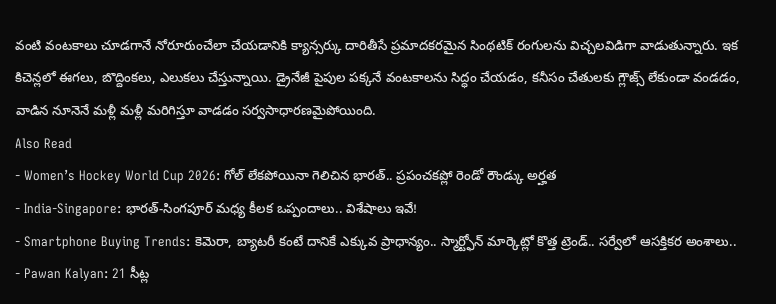వంటి వంటకాలు చూడగానే నోరూరుంచేలా చేయడానికి క్యాన్సర్కు దారితీసే ప్రమాదకరమైన సింథటిక్ రంగులను విచ్చలవిడిగా వాడుతున్నారు. ఇక కిచెన్లలో ఈగలు, బొద్దింకలు, ఎలుకలు చేస్తున్నాయి. డ్రైనేజీ పైపుల పక్కనే వంటకాలను సిద్ధం చేయడం, కనీసం చేతులకు గ్లౌజ్స్ లేకుండా వండడం, వాడిన నూనెనే మళ్లీ మళ్లీ మరిగిస్తూ వాడడం సర్వసాధారణమైపోయింది.
Also Read
- Women’s Hockey World Cup 2026: గోల్ లేకపోయినా గెలిచిన భారత్.. ప్రపంచకప్లో రెండో రౌండ్కు అర్హత
- India-Singapore: భారత్-సింగపూర్ మధ్య కీలక ఒప్పందాలు.. విశేషాలు ఇవే!
- Smartphone Buying Trends: కెమెరా, బ్యాటరీ కంటే దానికే ఎక్కువ ప్రాధాన్యం.. స్మార్ట్ఫోన్ మార్కెట్లో కొత్త ట్రెండ్.. సర్వేలో ఆసక్తికర అంశాలు..
- Pawan Kalyan: 21 సీట్ల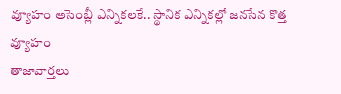వ్యూహం అసెంబ్లీ ఎన్నికలకే.. స్థానిక ఎన్నికల్లో జనసేన కొత్త వ్యూహం
తాజావార్తలు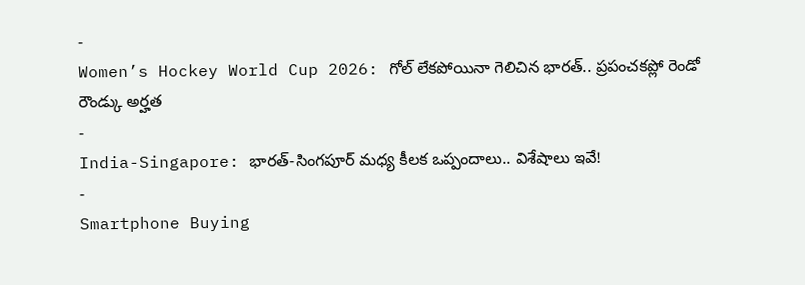-
Women’s Hockey World Cup 2026: గోల్ లేకపోయినా గెలిచిన భారత్.. ప్రపంచకప్లో రెండో రౌండ్కు అర్హత
-
India-Singapore: భారత్-సింగపూర్ మధ్య కీలక ఒప్పందాలు.. విశేషాలు ఇవే!
-
Smartphone Buying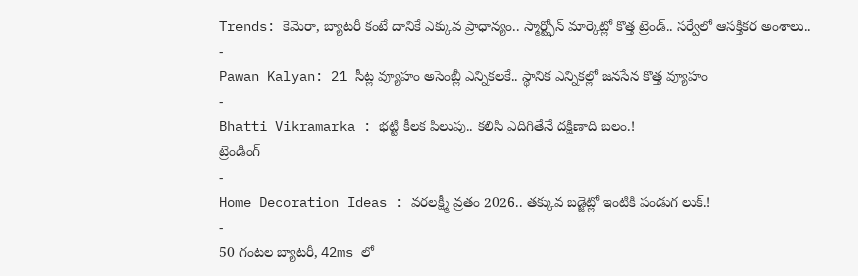Trends: కెమెరా, బ్యాటరీ కంటే దానికే ఎక్కువ ప్రాధాన్యం.. స్మార్ట్ఫోన్ మార్కెట్లో కొత్త ట్రెండ్.. సర్వేలో ఆసక్తికర అంశాలు..
-
Pawan Kalyan: 21 సీట్ల వ్యూహం అసెంబ్లీ ఎన్నికలకే.. స్థానిక ఎన్నికల్లో జనసేన కొత్త వ్యూహం
-
Bhatti Vikramarka : భట్టి కీలక పిలుపు.. కలిసి ఎదిగితేనే దక్షిణాది బలం.!
ట్రెండింగ్
-
Home Decoration Ideas : వరలక్ష్మీ వ్రతం 2026.. తక్కువ బడ్జెట్లో ఇంటికి పండుగ లుక్.!
-
50 గంటల బ్యాటరీ, 42ms లో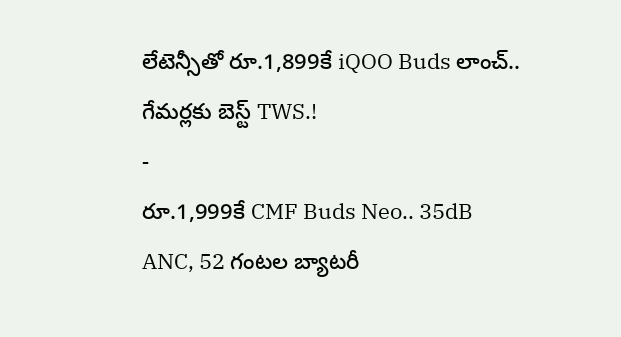లేటెన్సీతో రూ.1,899కే iQOO Buds లాంచ్.. గేమర్లకు బెస్ట్ TWS.!
-
రూ.1,999కే CMF Buds Neo.. 35dB ANC, 52 గంటల బ్యాటరీ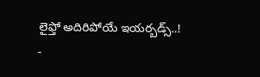లైఫ్తో అదిరిపోయే ఇయర్బడ్స్..!
-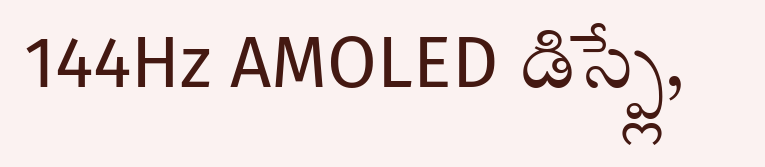144Hz AMOLED డిస్ప్లే,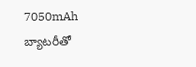7050mAh బ్యాటరీతో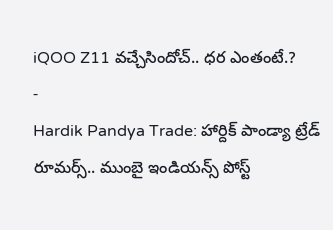iQOO Z11 వచ్చేసిందోచ్.. ధర ఎంతంటే.?
-
Hardik Pandya Trade: హార్దిక్ పాండ్యా ట్రేడ్ రూమర్స్.. ముంబై ఇండియన్స్ పోస్ట్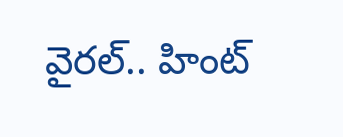వైరల్.. హింట్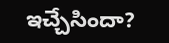ఇచ్చేసిందా?